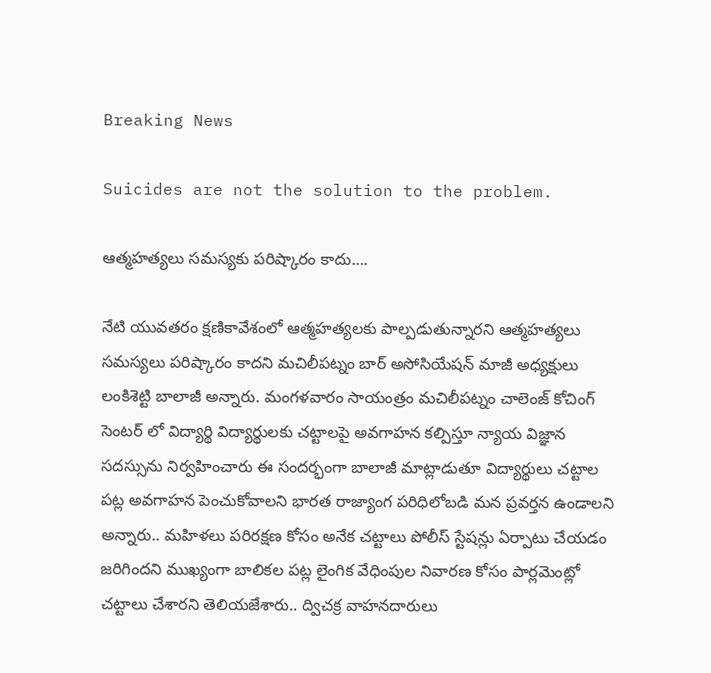Breaking News

Suicides are not the solution to the problem.

ఆత్మహత్యలు సమస్యకు పరిష్కారం కాదు….

నేటి యువతరం క్షణికావేశంలో ఆత్మహత్యలకు పాల్పడుతున్నారని ఆత్మహత్యలు సమస్యలు పరిష్కారం కాదని మచిలీపట్నం బార్ అసోసియేషన్ మాజీ అధ్యక్షులు లంకిశెట్టి బాలాజీ అన్నారు. మంగళవారం సాయంత్రం మచిలీపట్నం చాలెంజ్ కోచింగ్ సెంటర్ లో విద్యార్థి విద్యార్థులకు చట్టాలపై అవగాహన కల్పిస్తూ న్యాయ విజ్ఞాన సదస్సును నిర్వహించారు ఈ సందర్భంగా బాలాజీ మాట్లాడుతూ విద్యార్థులు చట్టాల పట్ల అవగాహన పెంచుకోవాలని భారత రాజ్యాంగ పరిధిలోబడి మన ప్రవర్తన ఉండాలని అన్నారు.. మహిళలు పరిరక్షణ కోసం అనేక చట్టాలు పోలీస్ స్టేషన్లు ఏర్పాటు చేయడం జరిగిందని ముఖ్యంగా బాలికల పట్ల లైంగిక వేధింపుల నివారణ కోసం పార్లమెంట్లో చట్టాలు చేశారని తెలియజేశారు.. ద్విచక్ర వాహనదారులు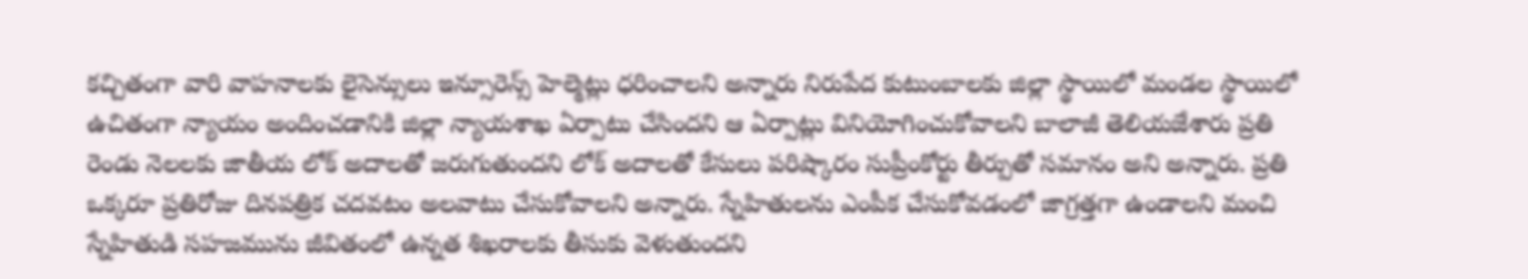కచ్చితంగా వారి వాహనాలకు లైసెన్సులు ఇన్సూరెన్స్ హెల్మెట్లు ధరించాలని అన్నారు నిరుపేద కుటుంబాలకు జిల్లా స్థాయిలో మండల స్థాయిలో ఉచితంగా న్యాయం అందించడానికి జిల్లా న్యాయశాఖ ఏర్పాటు చేసిందని ఆ ఏర్పాట్లు వినియోగించుకోవాలని బాలాజీ తెలియజేశారు ప్రతి రెండు నెలలకు జాతీయ లోక్ అదాలతో జరుగుతుందని లోక్ అదాలతో కేసులు పరిష్కారం సుప్రీంకోర్టు తీర్పుతో సమానం అని అన్నారు. ప్రతి ఒక్కరూ ప్రతిరోజు దినపత్రిక చదవటం అలవాటు చేసుకోవాలని అన్నారు. స్నేహితులను ఎంపీక చేసుకోవడంలో జాగ్రత్తగా ఉండాలని మంచి స్నేహితుడి సహజమును జీవితంలో ఉన్నత శిఖరాలకు తీసుకు వెళుతుందని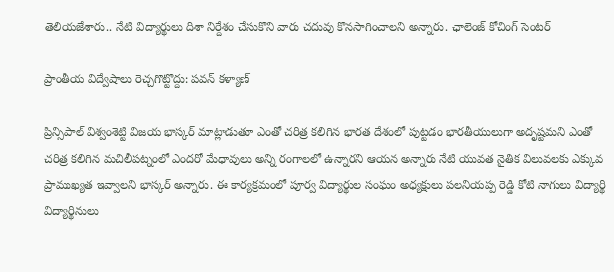తెలియజేశారు.. నేటి విద్యార్థులు దిశా నిర్దేశం చేసుకొని వారు చదువు కొనసాగించాలని అన్నారు. ఛాలెంజ్ కోచింగ్ సెంటర్

ప్రాంతీయ విద్వేషాలు రెచ్చగొట్టొద్దు: పవన్ కళ్యాణ్

ప్రిన్సిపాల్ విశ్వంశెట్టి విజయ భాస్కర్ మాట్లాడుతూ ఎంతో చరిత్ర కలిగిన భారత దేశంలో పుట్టడం భారతీయులుగా అదృష్టమని ఎంతో చరిత్ర కలిగిన మచిలీపట్నంలో ఎందరో మేధావులు అన్ని రంగాలలో ఉన్నారని ఆయన అన్నారు నేటి యువత నైతిక విలువలకు ఎక్కువ ప్రాముఖ్యత ఇవ్వాలని భాస్కర్ అన్నారు. ఈ కార్యక్రమంలో పూర్వ విద్యార్థుల సంఘం అధ్యక్షులు పలనియప్ప రెడ్డి కోటి నాగులు విద్యార్థి విద్యార్థినులు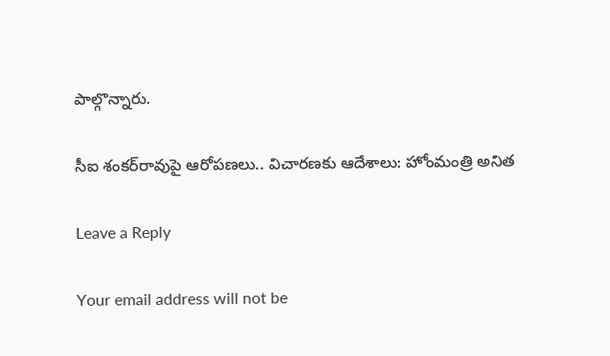పాల్గొన్నారు.

సీఐ శంకర్‌రావుపై ఆరోపణలు.. విచారణకు ఆదేశాలు: హోంమంత్రి అనిత

Leave a Reply

Your email address will not be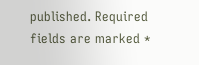published. Required fields are marked *